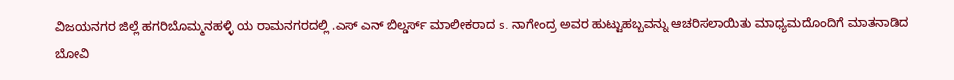ವಿಜಯನಗರ ಜಿಲ್ಲೆ ಹಗರಿಬೊಮ್ಮನಹಳ್ಳಿ ಯ ರಾಮನಗರದಲ್ಲಿ .ಎಸ್ ಎನ್ ಬಿಲ್ಡರ್ಸ್ ಮಾಲೀಕರಾದ s. ನಾಗೇಂದ್ರ ಅವರ ಹುಟ್ಟುಹಬ್ಬವನ್ನು ಆಚರಿಸಲಾಯಿತು ಮಾಧ್ಯಮದೊಂದಿಗೆ ಮಾತನಾಡಿದ ಬೋವಿ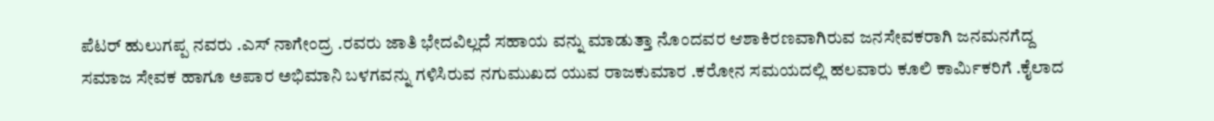ಪೆಟರ್ ಹುಲುಗಪ್ಪ ನವರು .ಎಸ್ ನಾಗೇಂದ್ರ .ರವರು ಜಾತಿ ಭೇದವಿಲ್ಲದೆ ಸಹಾಯ ವನ್ನು ಮಾಡುತ್ತಾ ನೊಂದವರ ಆಶಾಕಿರಣವಾಗಿರುವ ಜನಸೇವಕರಾಗಿ ಜನಮನಗೆದ್ದ ಸಮಾಜ ಸೇವಕ ಹಾಗೂ ಅಪಾರ ಅಭಿಮಾನಿ ಬಳಗವನ್ನು ಗಳಿಸಿರುವ ನಗುಮುಖದ ಯುವ ರಾಜಕುಮಾರ .ಕರೋನ ಸಮಯದಲ್ಲಿ ಹಲವಾರು ಕೂಲಿ ಕಾರ್ಮಿಕರಿಗೆ .ಕೈಲಾದ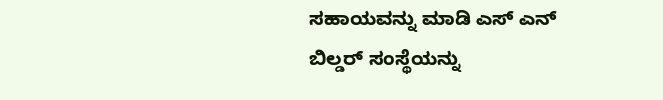ಸಹಾಯವನ್ನು ಮಾಡಿ ಎಸ್ ಎನ್ ಬಿಲ್ಡರ್ ಸಂಸ್ಥೆಯನ್ನು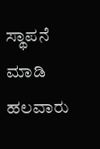ಸ್ಥಾಪನೆ ಮಾಡಿ ಹಲವಾರು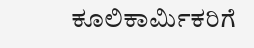ಕೂಲಿಕಾರ್ಮಿಕರಿಗೆ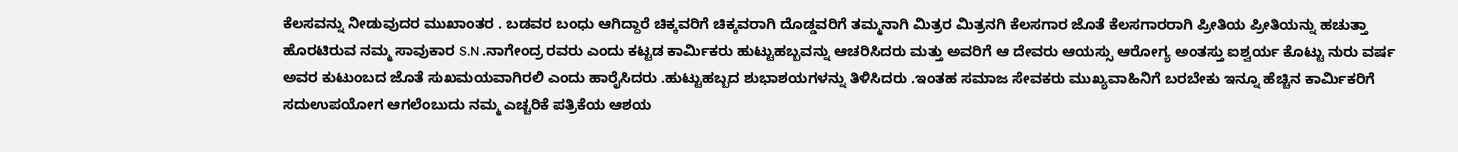ಕೆಲಸವನ್ನು ನೀಡುವುದರ ಮುಖಾಂತರ . ಬಡವರ ಬಂಧು ಆಗಿದ್ದಾರೆ ಚಿಕ್ಕವರಿಗೆ ಚಿಕ್ಕವರಾಗಿ ದೊಡ್ಡವರಿಗೆ ತಮ್ಮನಾಗಿ ಮಿತ್ರರ ಮಿತ್ರನಗಿ ಕೆಲಸಗಾರ ಜೊತೆ ಕೆಲಸಗಾರರಾಗಿ ಪ್ರೀತಿಯ ಪ್ರೀತಿಯನ್ನು ಹಚುತ್ತಾ ಹೊರಟಿರುವ ನಮ್ಮ ಸಾವುಕಾರ S.N .ನಾಗೇಂದ್ರ ರವರು ಎಂದು ಕಟ್ಟಡ ಕಾರ್ಮಿಕರು ಹುಟ್ಟುಹಬ್ಬವನ್ನು ಆಚರಿಸಿದರು ಮತ್ತು ಅವರಿಗೆ ಆ ದೇವರು ಆಯಸ್ಸು ಆರೋಗ್ಯ ಅಂತಸ್ತು ಐಶ್ವರ್ಯ ಕೊಟ್ಟು ನುರು ವರ್ಷ ಅವರ ಕುಟುಂಬದ ಜೊತೆ ಸುಖಮಯವಾಗಿರಲಿ ಎಂದು ಹಾರೈಸಿದರು .ಹುಟ್ಟುಹಬ್ಬದ ಶುಭಾಶಯಗಳನ್ನು ತಿಳಿಸಿದರು .ಇಂತಹ ಸಮಾಜ ಸೇವಕರು ಮುಖ್ಯವಾಹಿನಿಗೆ ಬರಬೇಕು ಇನ್ನೂ ಹೆಚ್ಚಿನ ಕಾರ್ಮಿಕರಿಗೆ ಸದುಉಪಯೋಗ ಆಗಲೆಂಬುದು ನಮ್ಮ ಎಚ್ಚರಿಕೆ ಪತ್ರಿಕೆಯ ಆಶಯ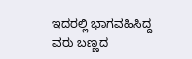ಇದರಲ್ಲಿ ಭಾಗವಹಿಸಿದ್ದ ವರು ಬಣ್ಣದ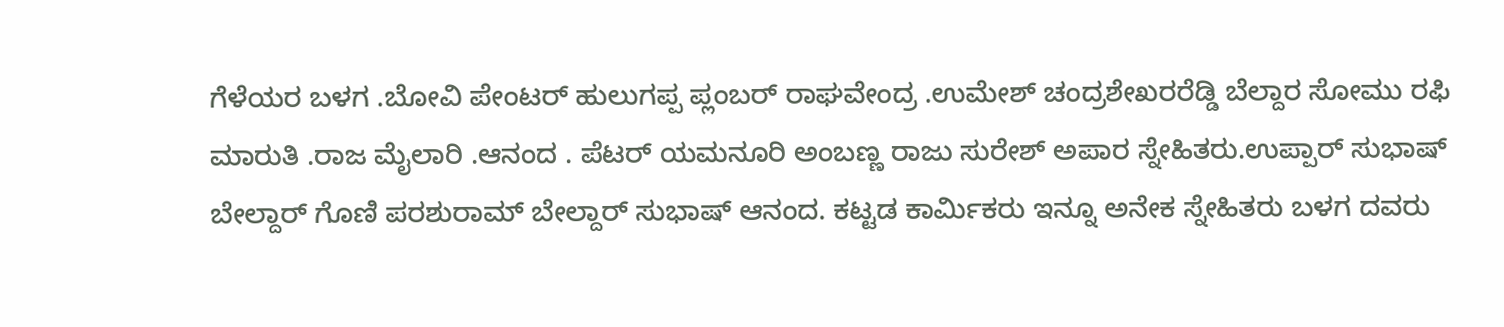ಗೆಳೆಯರ ಬಳಗ .ಬೋವಿ ಪೇಂಟರ್ ಹುಲುಗಪ್ಪ ಪ್ಲಂಬರ್ ರಾಘವೇಂದ್ರ .ಉಮೇಶ್ ಚಂದ್ರಶೇಖರರೆಡ್ಡಿ ಬೆಲ್ದಾರ ಸೋಮು ರಫಿ ಮಾರುತಿ .ರಾಜ ಮೈಲಾರಿ .ಆನಂದ . ಪೆಟರ್ ಯಮನೂರಿ ಅಂಬಣ್ಣ ರಾಜು ಸುರೇಶ್ ಅಪಾರ ಸ್ನೇಹಿತರು.ಉಪ್ಪಾರ್ ಸುಭಾಷ್ ಬೇಲ್ದಾರ್ ಗೊಣಿ ಪರಶುರಾಮ್ ಬೇಲ್ದಾರ್ ಸುಭಾಷ್ ಆನಂದ. ಕಟ್ಟಡ ಕಾರ್ಮಿಕರು ಇನ್ನೂ ಅನೇಕ ಸ್ನೇಹಿತರು ಬಳಗ ದವರು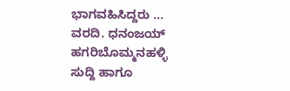ಭಾಗವಹಿಸಿದ್ದರು …
ವರದಿ. ಧನಂಜಯ್ ಹಗರಿಬೊಮ್ಮನಹಳ್ಳಿ
ಸುದ್ದಿ ಹಾಗೂ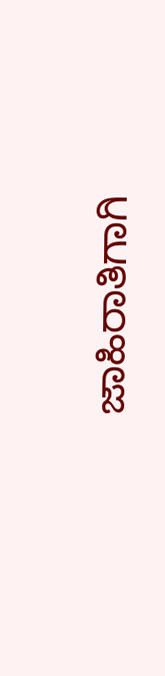ಜಾಹಿರಾತಿಗಾಗಿ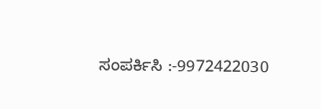ಸಂಪರ್ಕಿಸಿ :-9972422030